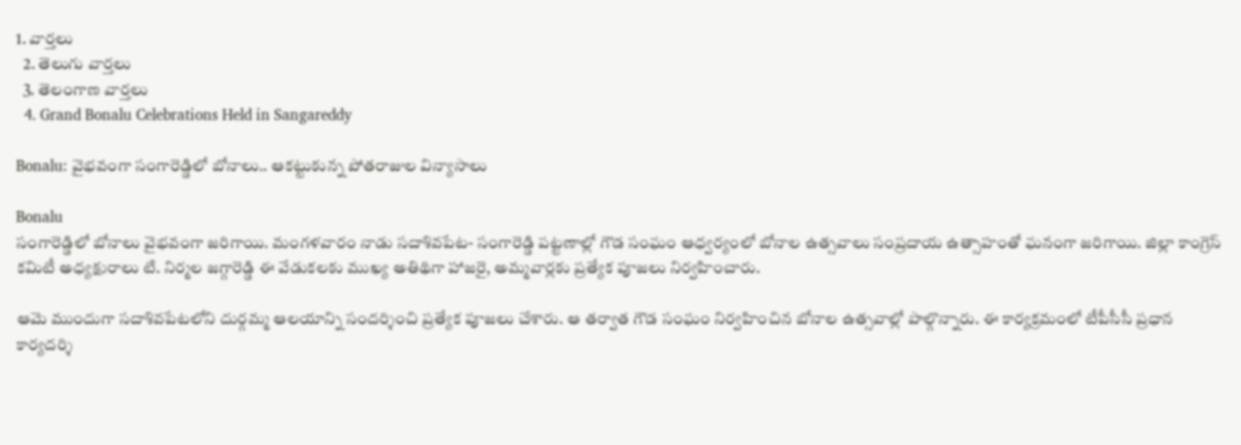1. వార్తలు
  2. తెలుగు వార్తలు
  3. తెలంగాణ వార్తలు
  4. Grand Bonalu Celebrations Held in Sangareddy

Bonalu: వైభవంగా సంగారెడ్డిలో బోనాలు.. ఆకట్టుకున్న పోతరాజుల విన్యాసాలు

Bonalu
సంగారెడ్డిలో బోనాలు వైభవంగా జరిగాయి. మంగళవారం నాడు సదాశివపేట- సంగారెడ్డి పట్టణాల్లో గౌడ సంఘం ఆధ్వర్యంలో బోనాల ఉత్సవాలు సంప్రదాయ ఉత్సాహంతో ఘనంగా జరిగాయి. జిల్లా కాంగ్రెస్ కమిటీ అధ్యక్షురాలు టి. నిర్మల జగ్గారెడ్డి ఈ వేడుకలకు ముఖ్య అతిథిగా హాజరై, అమ్మవార్లకు ప్రత్యేక పూజలు నిర్వహించారు.

ఆమె ముందుగా సదాశివపేటలోని దుర్గమ్మ ఆలయాన్ని సందర్శించి ప్రత్యేక పూజలు చేశారు. ఆ తర్వాత గౌడ సంఘం నిర్వహించిన బోనాల ఉత్సవాల్లో పాల్గొన్నారు. ఈ కార్యక్రమంలో టీపీసీసీ ప్రధాన కార్యదర్శి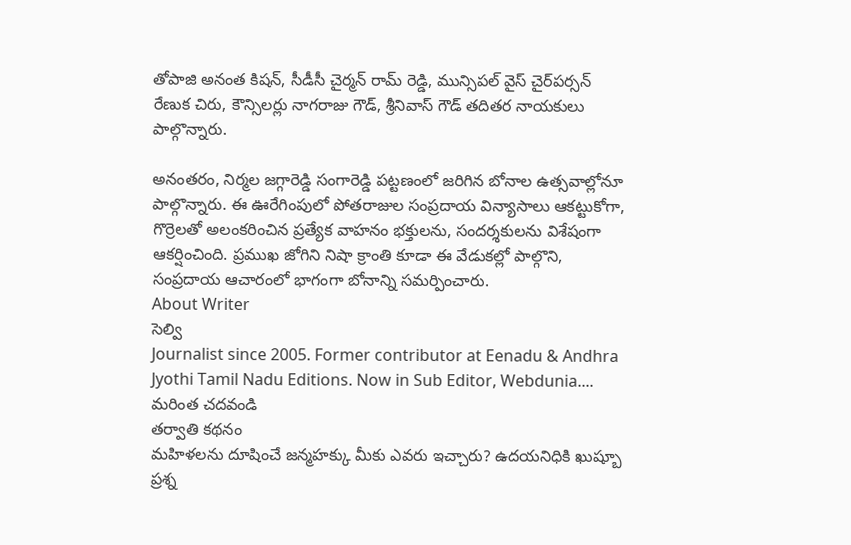తోపాజి అనంత కిషన్, సీడీసీ చైర్మన్ రామ్ రెడ్డి, మున్సిపల్ వైస్ చైర్‌పర్సన్ రేణుక చిరు, కౌన్సిలర్లు నాగరాజు గౌడ్, శ్రీనివాస్ గౌడ్ తదితర నాయకులు పాల్గొన్నారు.

అనంతరం, నిర్మల జగ్గారెడ్డి సంగారెడ్డి పట్టణంలో జరిగిన బోనాల ఉత్సవాల్లోనూ పాల్గొన్నారు. ఈ ఊరేగింపులో పోతరాజుల సంప్రదాయ విన్యాసాలు ఆకట్టుకోగా, గొర్రెలతో అలంకరించిన ప్రత్యేక వాహనం భక్తులను, సందర్శకులను విశేషంగా ఆకర్షించింది. ప్రముఖ జోగిని నిషా క్రాంతి కూడా ఈ వేడుకల్లో పాల్గొని, సంప్రదాయ ఆచారంలో భాగంగా బోనాన్ని సమర్పించారు.
About Writer
సెల్వి
Journalist since 2005. Former contributor at Eenadu & Andhra Jyothi Tamil Nadu Editions. Now in Sub Editor, Webdunia.... మరింత చదవండి
తర్వాతి కథనం
మహిళలను దూషించే జన్మహక్కు మీకు ఎవరు ఇచ్చారు? ఉదయనిధికి ఖుష్బూ ప్రశ్న